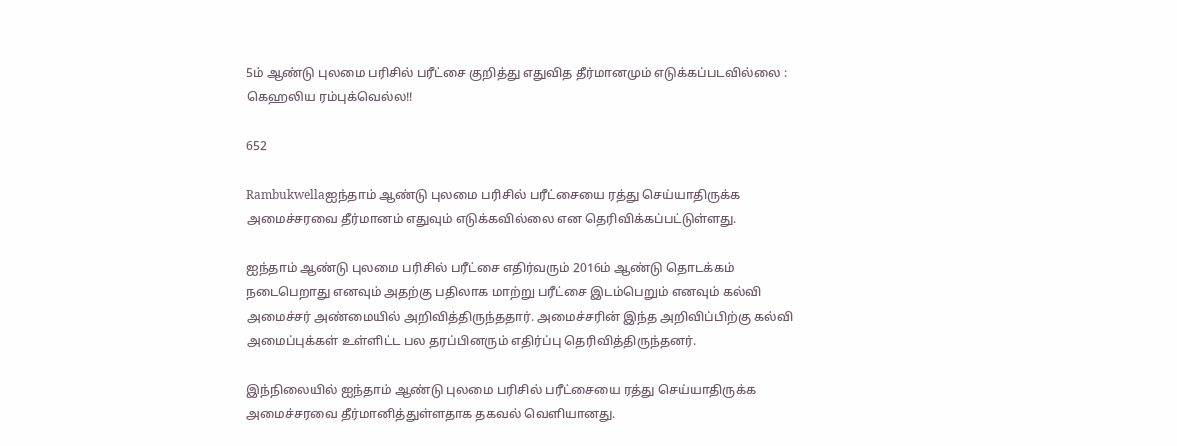5ம் ஆண்டு புலமை பரிசில் பரீட்சை குறித்து எதுவித தீர்மானமும் எடுக்கப்படவில்லை : கெஹலிய ரம்புக்வெல்ல!!

652

Rambukwellaஐந்தாம் ஆண்டு புலமை பரிசில் பரீட்சையை ரத்து செய்யாதிருக்க அமைச்சரவை தீர்மானம் எதுவும் எடுக்கவில்லை என தெரிவிக்கப்பட்டுள்ளது.

ஐந்தாம் ஆண்டு புலமை பரிசில் பரீட்சை எதிர்வரும் 2016ம் ஆண்டு தொடக்கம் நடைபெறாது எனவும் அதற்கு பதிலாக மாற்று பரீட்சை இடம்பெறும் எனவும் கல்வி அமைச்சர் அண்மையில் அறிவித்திருந்ததார். அமைச்சரின் இந்த அறிவிப்பிற்கு கல்வி அமைப்புக்கள் உள்ளிட்ட பல தரப்பினரும் எதிர்ப்பு தெரிவித்திருந்தனர்.

இந்நிலையில் ஐந்தாம் ஆண்டு புலமை பரிசில் பரீட்சையை ரத்து செய்யாதிருக்க அமைச்சரவை தீர்மானித்துள்ளதாக தகவல் வெளியானது.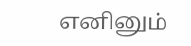எனினும்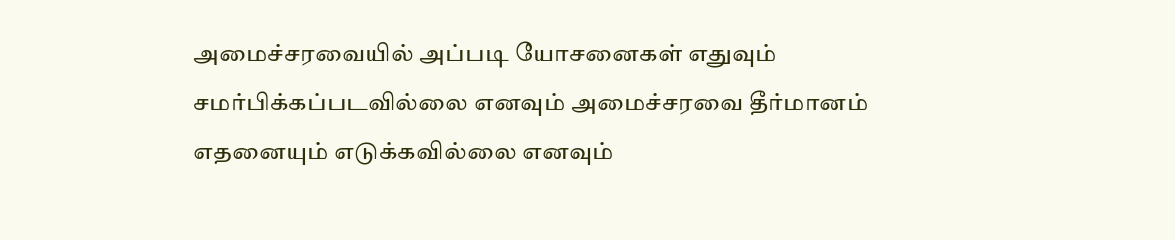அமைச்சரவையில் அப்படி யோசனைகள் எதுவும் சமர்பிக்கப்படவில்லை எனவும் அமைச்சரவை தீர்மானம் எதனையும் எடுக்கவில்லை எனவும்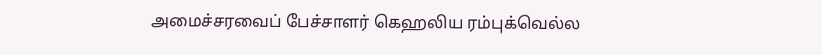அமைச்சரவைப் பேச்சாளர் கெஹலிய ரம்புக்வெல்ல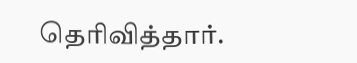தெரிவித்தார்.